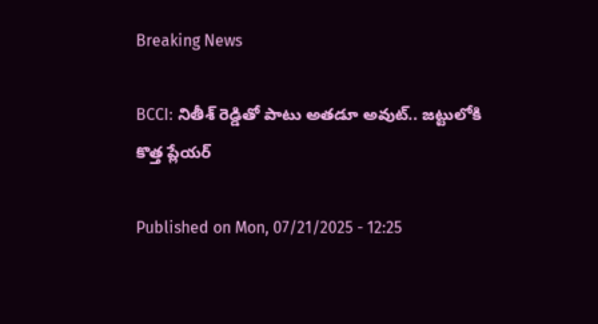Breaking News

BCCI: నితీశ్‌ రెడ్డితో పాటు అతడూ అవుట్‌.. జట్టులోకి కొత్త ప్లేయర్‌

Published on Mon, 07/21/2025 - 12:25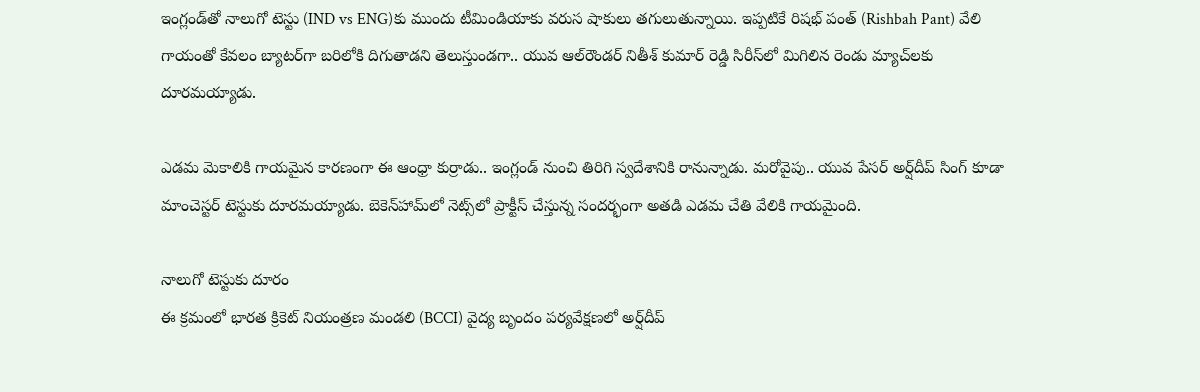ఇంగ్లండ్‌తో నాలుగో టెస్టు (IND vs ENG)కు ముందు టీమిండియాకు వరుస షాకులు తగులుతున్నాయి. ఇప్పటికే రిషభ్‌ పంత్‌ (Rishbah Pant) వేలి గాయంతో కేవలం బ్యాటర్‌గా బరిలోకి దిగుతాడని తెలుస్తుండగా.. యువ ఆల్‌రౌండర్‌ నితీశ్‌ కుమార్‌ రెడ్డి సిరీస్‌లో మిగిలిన రెండు మ్యాచ్‌లకు దూరమయ్యాడు.

ఎడమ మెకాలికి గాయమైన కారణంగా ఈ ఆంధ్రా కుర్రాడు.. ఇంగ్లండ్‌ నుంచి తిరిగి స్వదేశానికి రానున్నాడు. మరోవైపు.. యువ పేసర్‌ అర్ష్‌దీప్‌ సింగ్‌ కూడా మాంచెస్టర్‌ టెస్టుకు దూరమయ్యాడు. బెకెన్‌హామ్‌లో నెట్స్‌లో ప్రాక్టీస్‌ చేస్తున్న సందర్భంగా అతడి ఎడమ చేతి వేలికి గాయమైంది.

నాలుగో టెస్టుకు దూరం
ఈ క్రమంలో భారత క్రికెట్‌ నియంత్రణ మండలి (BCCI) వైద్య బృందం పర్యవేక్షణలో అర్ష్‌దీప్‌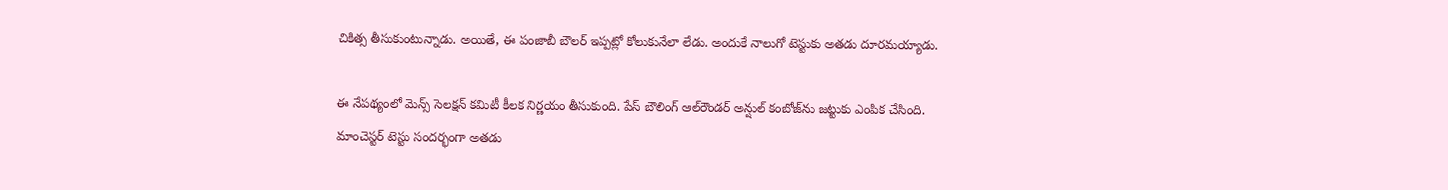చికిత్స తీసుకుంటున్నాడు. అయితే, ఈ పంజాబీ బౌలర్‌ ఇప్పట్లో కోలుకునేలా లేడు. అందుకే నాలుగో టెస్టుకు అతడు దూరమయ్యాడు.

ఈ నేపథ్యంలో మెన్స్‌ సెలక్షన్‌ కమిటీ కీలక నిర్ణయం తీసుకుంది. పేస్‌ బౌలింగ్‌ ఆల్‌రౌండర్‌ అన్షుల్‌ కంబోజ్‌ను జట్టుకు ఎంపిక చేసింది. మాంచెస్టర్‌ టెస్టు సందర్భంగా అతడు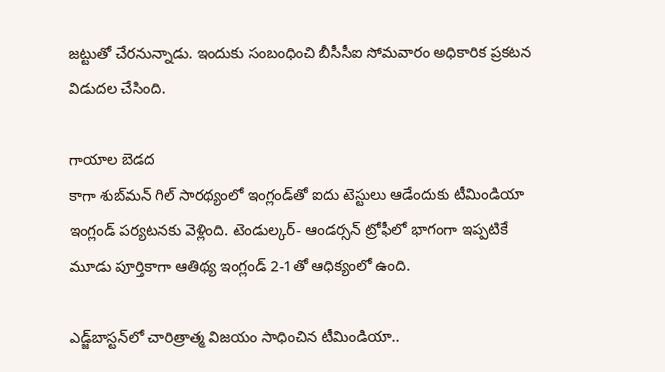జట్టుతో చేరనున్నాడు. ఇందుకు సంబంధించి బీసీసీఐ సోమవారం అధికారిక ప్రకటన విడుదల చేసింది.

గాయాల బెడద
కాగా శుబ్‌మన్‌ గిల్‌ సారథ్యంలో ఇంగ్లండ్‌తో ఐదు టెస్టులు ఆడేందుకు టీమిండియా ఇంగ్లండ్‌ పర్యటనకు వెళ్లింది. టెండుల్కర్‌- ఆండర్సన్‌ ట్రోఫీలో భాగంగా ఇప్పటికే మూడు పూర్తికాగా ఆతిథ్య ఇంగ్లండ్‌ 2-1తో ఆధిక్యంలో ఉంది.

ఎడ్జ్‌బాస్టన్‌లో చారిత్రాత్మ విజయం సాధించిన టీమిండియా..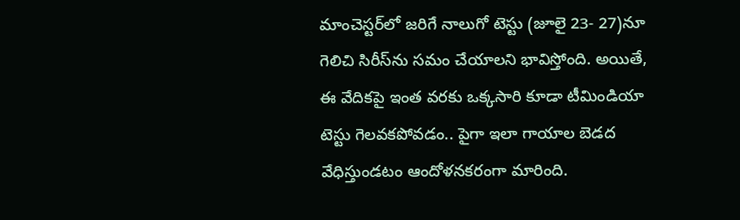మాంచెస్టర్‌లో జరిగే నాలుగో టెస్టు (జూలై 23- 27)నూ గెలిచి సిరీస్‌ను సమం చేయాలని భావిస్తోంది. అయితే, ఈ వేదికపై ఇంత వరకు ఒక్కసారి కూడా టీమిండియా టెస్టు గెలవకపోవడం.. పైగా ఇలా గాయాల బెడద వేధిస్తుండటం ఆందోళనకరంగా మారింది.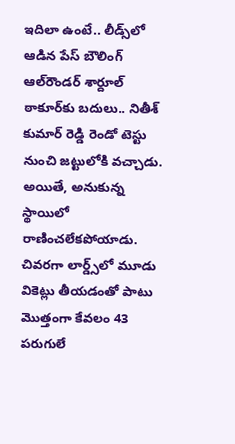ఇదిలా ఉంటే.. లీడ్స్‌లో ఆడిన పేస్‌ బౌలింగ్‌ ఆల్‌రౌండర్‌ శార్దూల్‌ ఠాకూర్‌కు బదులు.. నితీశ్‌ కుమార్‌ రెడ్డి రెండో టెస్టు నుంచి జట్టులోకి వచ్చాడు. అయితే, అనుకున్న స్థాయిలో రాణించలేకపోయాడు. చివరగా లార్డ్స్‌లో మూడు వికెట్లు తీయడంతో పాటు మొత్తంగా కేవలం 43 పరుగులే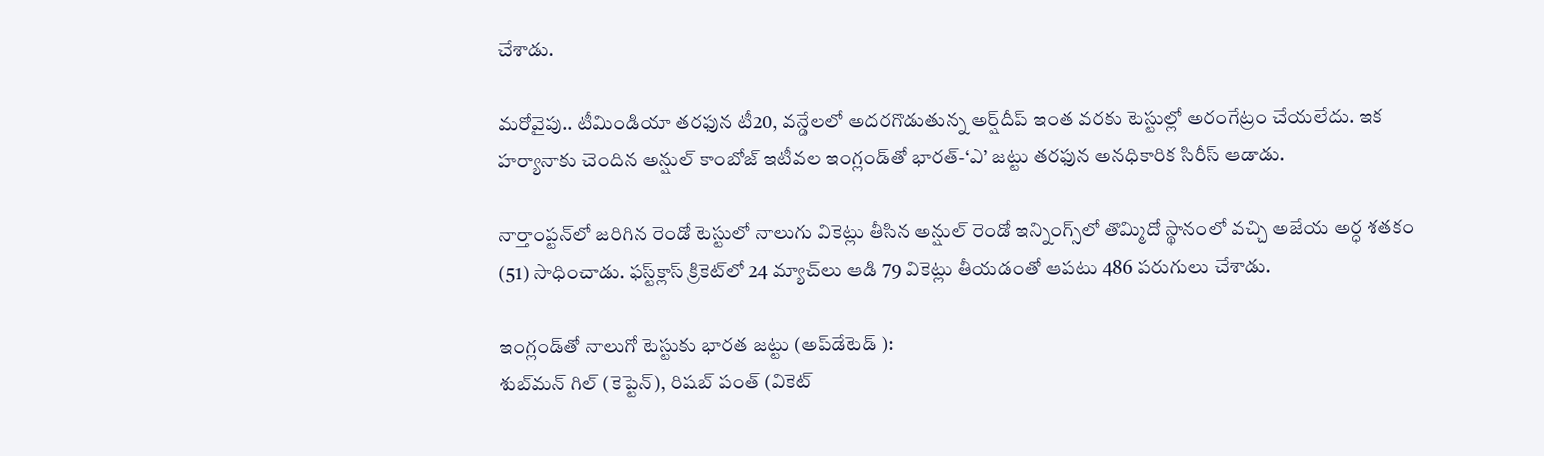చేశాడు.

మరోవైపు.. టీమిండియా తరఫున టీ20, వన్డేలలో అదరగొడుతున్న అర్ష్‌దీప్‌ ఇంత వరకు టెస్టుల్లో అరంగేట్రం చేయలేదు. ఇక హర్యానాకు చెందిన అన్షుల్‌ కాంబోజ్‌ ఇటీవల ఇంగ్లండ్‌తో భారత్‌-‘ఎ’ జట్టు తరఫున అనధికారిక సిరీస్‌ ఆడాడు.

నార్తాంప్టన్‌లో జరిగిన రెండో టెస్టులో నాలుగు వికెట్లు తీసిన అన్షుల్‌ రెండో ఇన్నింగ్స్‌లో తొమ్మిదో స్థానంలో వచ్చి అజేయ అర్ధ శతకం (51) సాధించాడు. ఫస్ట్‌క్లాస్‌ క్రికెట్‌లో 24 మ్యాచ్‌లు ఆడి 79 వికెట్లు తీయడంతో ఆపటు 486 పరుగులు చేశాడు.

ఇంగ్లండ్‌తో నాలుగో టెస్టుకు భారత జట్టు (అప్‌డేటెడ్‌ ):
శుబ్‌మన్ గిల్ (కెప్టెన్‌), రిషబ్ పంత్ (వికెట్‌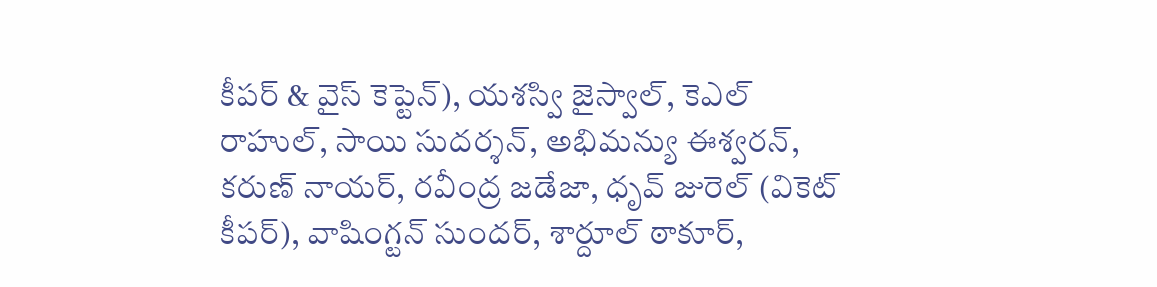కీపర్‌ & వైస్‌ కెప్టెన్‌), యశస్వి జైస్వాల్, కెఎల్ రాహుల్, సాయి సుదర్శన్, అభిమన్యు ఈశ్వరన్, కరుణ్ నాయర్, రవీంద్ర జడేజా, ధృవ్ జురెల్ (వికెట్‌ కీపర్‌), వాషింగ్టన్ సుందర్, శార్దూల్ ఠాకూర్,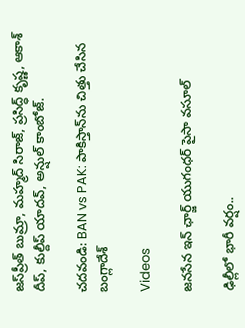జస్‌ప్రీత్‌ బుమ్రా, మహ్మద్‌ సిరాజ్, ప్రసిద్ధ్ కృష్ణ, ఆకాశ్‌ దీప్, కుల్దీప్ యాదవ్, అన్షుల్ కాంబోజ్.

చదవండి: BAN vs PAK: పాకిస్తాన్‌ను చిత్తు చేసిన బంగ్లాదేశ్‌

Videos

జనసేన ఇన్ ఛార్జ్ యుగంధర్ పైసా వసూల్

ఢిల్లీలో భారీ వర్షం..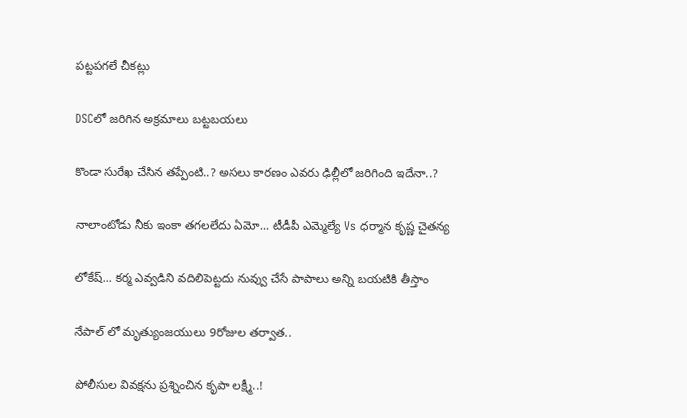పట్టపగలే చీకట్లు

DSCలో జరిగిన అక్రమాలు బట్టబయలు

కొండా సురేఖ చేసిన తప్పేంటి..? అసలు కారణం ఎవరు ఢిల్లీలో జరిగింది ఇదేనా..?

నాలాంటోడు నీకు ఇంకా తగలలేదు ఏమో... టీడీపీ ఎమ్మెల్యే Vs ధర్మాన కృష్ణ చైతన్య

లోకేష్... కర్మ ఎవ్వడిని వదిలిపెట్టదు నువ్వు చేసే పాపాలు అన్ని బయటికి తీస్తాం

నేపాల్ లో మృత్యుంజయులు 9రోజుల తర్వాత..

పోలీసుల వివక్షను ప్రశ్నించిన కృపా లక్ష్మీ..!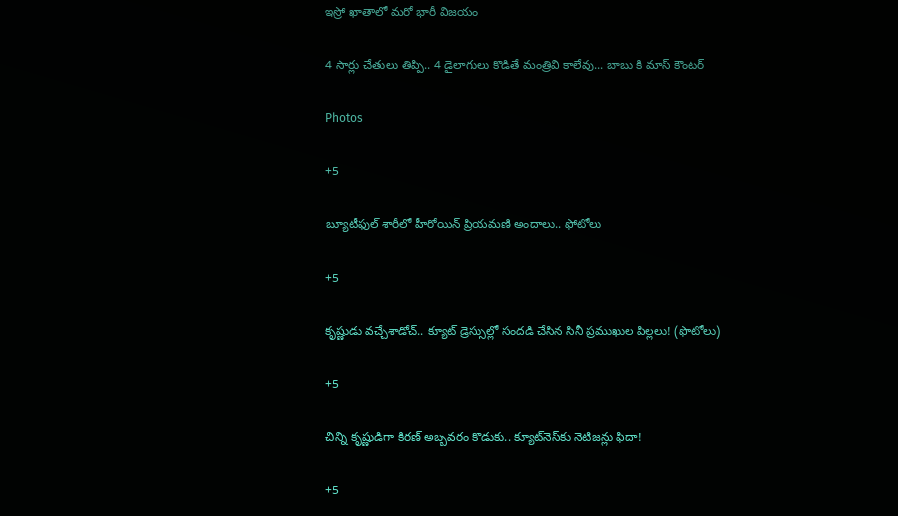ఇస్రో ఖాతాలో మరో భారీ విజయం

4 సార్లు చేతులు తిప్పి.. 4 డైలాగులు కొడితే మంత్రివి కాలేవు... బాబు కి మాస్ కౌంటర్

Photos

+5

బ్యూటీఫుల్ శారీలో హీరోయిన్ ప్రియమణి అందాలు.. ఫోటోలు

+5

కృష్ణుడు వచ్చేశాడోచ్.. క్యూట్ డ్రెస్సుల్లో సందడి చేసిన సినీ ప్రముఖుల పిల్లలు! (ఫొటోలు)

+5

చిన్ని కృష్ణుడిగా కిరణ్ అబ్బవరం కొడుకు.. క్యూట్‌నెస్‌కు నెటిజన్లు ఫిదా!

+5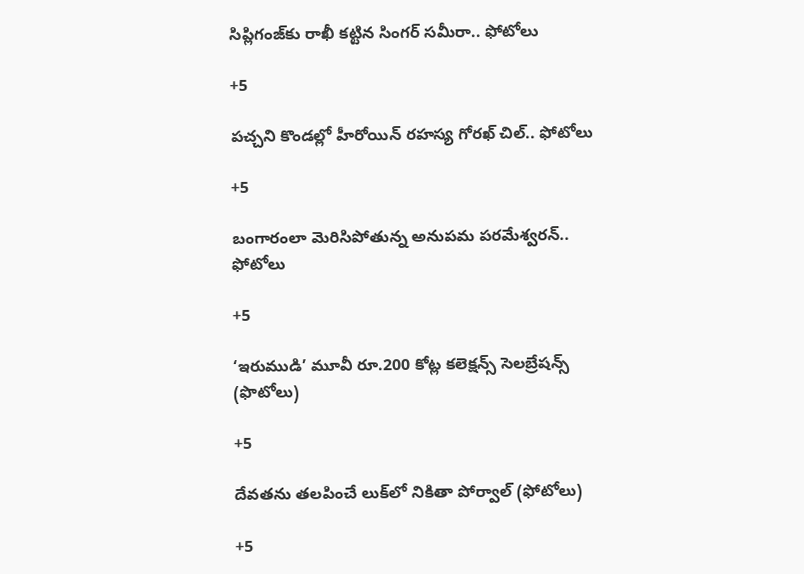సిప్లిగంజ్‌కు రాఖీ కట్టిన సింగర్ సమీరా.. ఫోటోలు

+5

పచ్చని కొండల్లో హీరోయిన్ రహస్య గోరఖ్ చిల్.. ఫోటోలు

+5

బంగారంలా మెరిసిపోతున్న అనుపమ పరమేశ్వరన్.. ఫోటోలు

+5

‘ఇరుముడి’ మూవీ రూ.200 కోట్ల కలెక్షన్స్ సెలబ్రేషన్స్ (ఫొటోలు)

+5

దేవతను తలపించే లుక్‌లో నికితా పోర్వాల్‌ (ఫోటోలు)

+5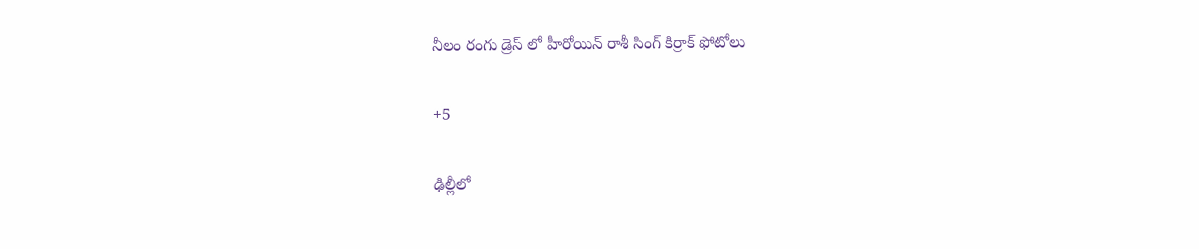నీలం రంగు డ్రెస్ లో హీరోయిన్ రాశీ సింగ్ కిర్రాక్ ఫోటోలు

+5

ఢిల్లీలో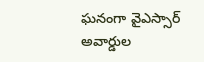ఘనంగా వైఎస్సార్‌ అవార్డుల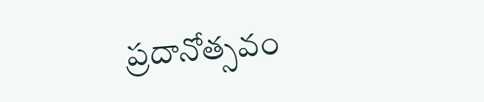ప్రదానోత్సవం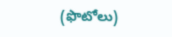(ఫొటోలు)